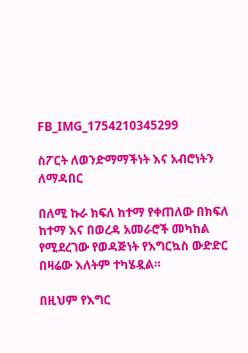FB_IMG_1754210345299

ስፖርት ለወንድማማችነት እና አብሮነትን ለማዳበር

በለሚ ኩራ ክፍለ ከተማ የቀጠለው በክፍለ ከተማ እና በወረዳ አመራሮች መካከል የሚደረገው የወዳጅነት የእግርኳስ ውድድር በዛሬው እለትም ተካሄዷል።

በዚህም የእግር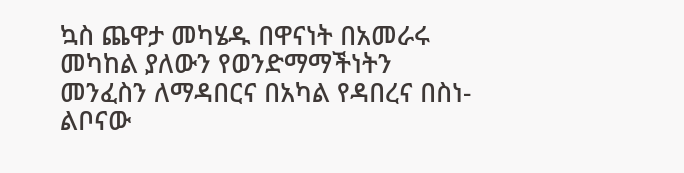ኳስ ጨዋታ መካሄዱ በዋናነት በአመራሩ መካከል ያለውን የወንድማማችነትን መንፈስን ለማዳበርና በአካል የዳበረና በስነ-ልቦናው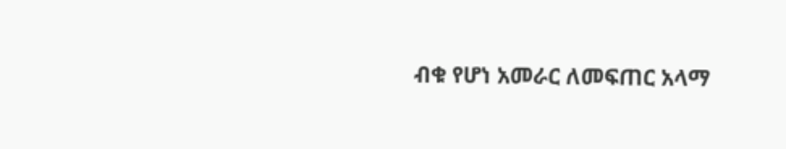ብቁ የሆነ አመራር ለመፍጠር አላማ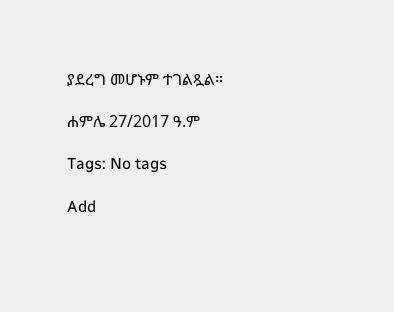ያደረግ መሆኑም ተገልጿል።

ሐምሌ 27/2017 ዓ.ም

Tags: No tags

Add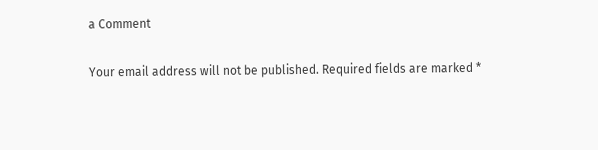a Comment

Your email address will not be published. Required fields are marked *